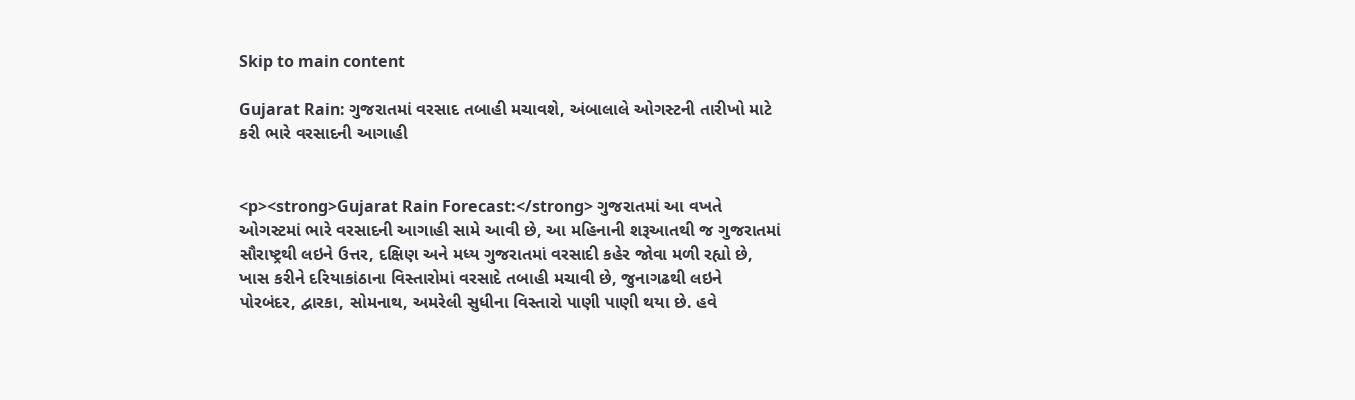Skip to main content

Gujarat Rain: ગુજરાતમાં વરસાદ તબાહી મચાવશે, અંબાલાલે ઓગસ્ટની તારીખો માટે કરી ભારે વરસાદની આગાહી


<p><strong>Gujarat Rain Forecast:</strong> ગુજરાતમાં આ વખતે ઓગસ્ટમાં ભારે વરસાદની આગાહી સામે આવી છે, આ મહિનાની શરૂઆતથી જ ગુજરાતમાં સૌરાષ્ટ્રથી લઇને ઉત્તર, દક્ષિણ અને મધ્ય ગુજરાતમાં વરસાદી કહેર જોવા મળી રહ્યો છે, ખાસ કરીને દરિયાકાંઠાના વિસ્તારોમાં વરસાદે તબાહી મચાવી છે, જુનાગઢથી લઇને પોરબંદર, દ્વારકા, સોમનાથ, અમરેલી સુધીના વિસ્તારો પાણી પાણી થયા છે. હવે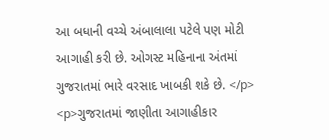આ બધાની વચ્ચે અંબાલાલા પટેલે પણ મોટી આગાહી કરી છે. ઓગસ્ટ મહિનાના અંતમાં ગુજરાતમાં ભારે વરસાદ ખાબકી શકે છે. </p> <p>ગુજરાતમાં જાણીતા આગાહીકાર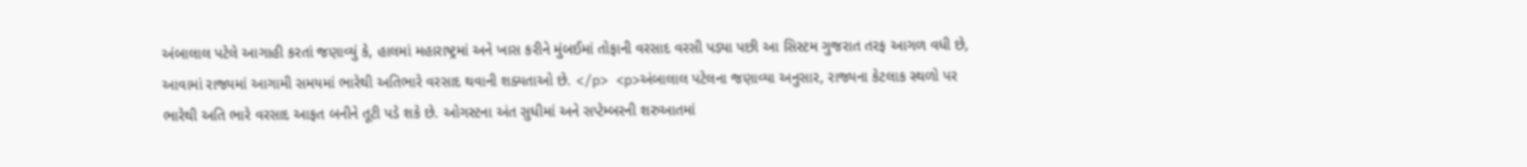અંબાલાલ પટેલે આગાહી કરતાં જણાવ્યું કે, હાલમાં મહારાષ્ટ્રમાં અને ખાસ કરીને મુંબઈમાં તોફાની વરસાદ વરસી પડ્યા પછી આ સિસ્ટમ ગુજરાત તરફ આગળ વધી છે, આવામાં રાજ્યમાં આગામી સમયમાં ભારેથી અતિભારે વરસાદ થવાની શક્યતાઓ છે. </p> <p>અંબાલાલ પટેલના જણાવ્યા અનુસાર, રાજ્યના કેટલાક સ્થળો પર ભારેથી અતિ ભારે વરસાદ આફત બનીને તૂટી પડે શકે છે. ઓગસ્ટના અંત સુધીમાં અને સપ્ટેમ્બરની શરુઆતમાં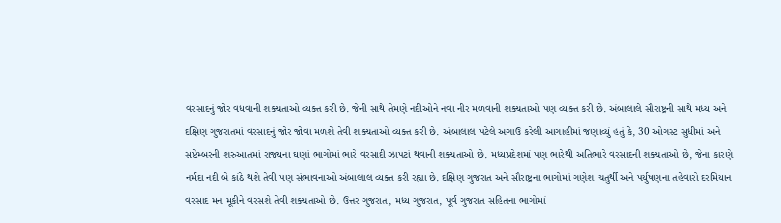વરસાદનું જોર વધવાની શક્યતાઓ વ્યક્ત કરી છે. જેની સાથે તેમણે નદીઓને નવા નીર મળવાની શક્યતાઓ પણ વ્યક્ત કરી છે. અંબાલાલે સૌરાષ્ટ્રની સાથે મધ્ય અને દક્ષિણ ગુજરાતમાં વરસાદનું જોર જોવા મળશે તેવી શક્યતાઓ વ્યક્ત કરી છે. અંબાલાલ પટેલે અગાઉ કરેલી આગાહીમાં જણાવ્યું હતું કે, 30 ઓગસ્ટ સુધીમાં અને સપ્ટેમ્બરની શરુઆતમાં રાજ્યના ઘણાં ભાગોમાં ભારે વરસાદી ઝાપટાં થવાની શક્યતાઓ છે. મધ્યપ્રદેશમાં પણ ભારેથી અતિભારે વરસાદની શક્યતાઓ છે, જેના કારણે નર્મદા નદી બે કાંઠે થશે તેવી પણ સંભાવનાઓ અંબાલાલ વ્યક્ત કરી રહ્યા છે. દક્ષિણ ગુજરાત અને સૌરાષ્ટ્રના ભાગોમાં ગણેશ ચતુર્થી અને પર્યુષણના તહેવારો દરમિયાન વરસાદ મન મૂકીને વરસશે તેવી શક્યતાઓ છે. ઉત્તર ગુજરાત, મધ્ય ગુજરાત, પૂર્વ ગુજરાત સહિતના ભાગોમાં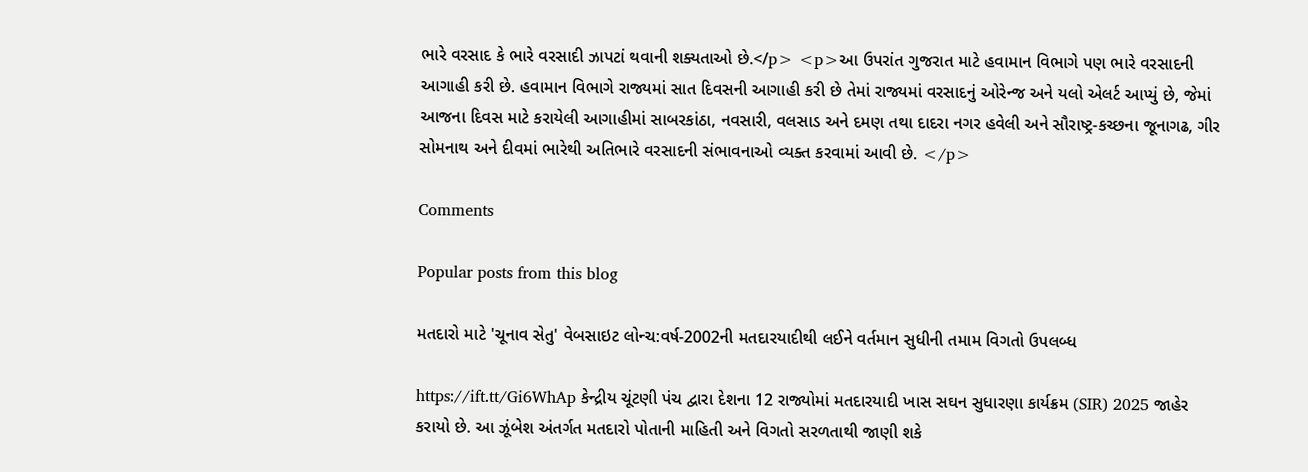ભારે વરસાદ કે ભારે વરસાદી ઝાપટાં થવાની શક્યતાઓ છે.</p> <p>આ ઉપરાંત ગુજરાત માટે હવામાન વિભાગે પણ ભારે વરસાદની આગાહી કરી છે. હવામાન વિભાગે રાજ્યમાં સાત દિવસની આગાહી કરી છે તેમાં રાજ્યમાં વરસાદનું ઓરેન્જ અને યલો એલર્ટ આપ્યું છે, જેમાં આજના દિવસ માટે કરાયેલી આગાહીમાં સાબરકાંઠા, નવસારી, વલસાડ અને દમણ તથા દાદરા નગર હવેલી અને સૌરાષ્ટ્ર-કચ્છના જૂનાગઢ, ગીર સોમનાથ અને દીવમાં ભારેથી અતિભારે વરસાદની સંભાવનાઓ વ્યક્ત કરવામાં આવી છે. </p>

Comments

Popular posts from this blog

મતદારો માટે 'ચૂનાવ સેતુ' વેબસાઇટ લોન્ચ:વર્ષ-2002ની મતદારયાદીથી લઈને વર્તમાન સુધીની તમામ વિગતો ઉપલબ્ધ

https://ift.tt/Gi6WhAp કેન્દ્રીય ચૂંટણી પંચ દ્વારા દેશના 12 રાજ્યોમાં મતદારયાદી ખાસ સઘન સુધારણા કાર્યક્રમ (SIR) 2025 જાહેર કરાયો છે. આ ઝૂંબેશ અંતર્ગત મતદારો પોતાની માહિતી અને વિગતો સરળતાથી જાણી શકે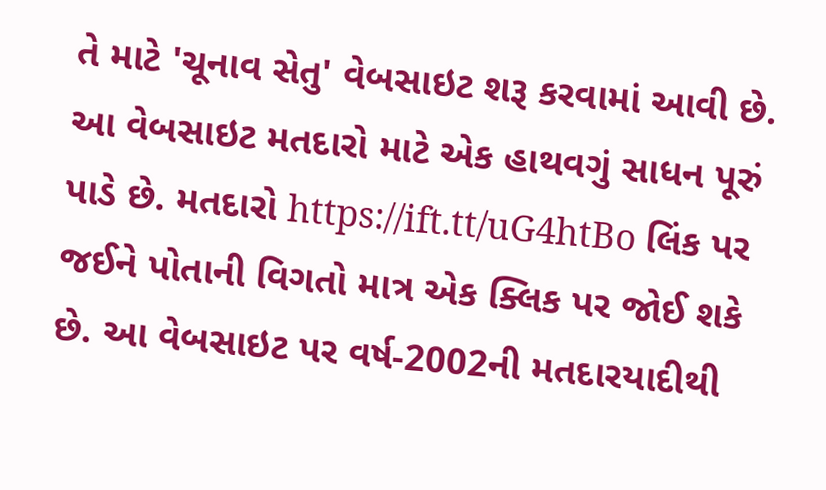તે માટે 'ચૂનાવ સેતુ' વેબસાઇટ શરૂ કરવામાં આવી છે. આ વેબસાઇટ મતદારો માટે એક હાથવગું સાધન પૂરું પાડે છે. મતદારો https://ift.tt/uG4htBo લિંક પર જઈને પોતાની વિગતો માત્ર એક ક્લિક પર જોઈ શકે છે. આ વેબસાઇટ પર વર્ષ-2002ની મતદારયાદીથી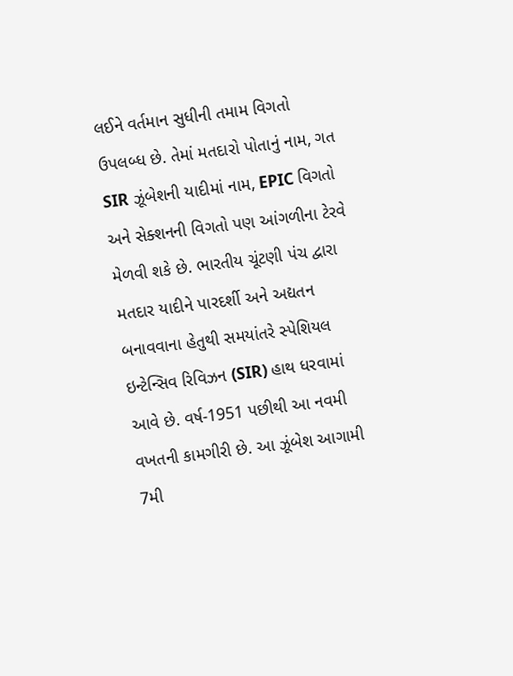લઈને વર્તમાન સુધીની તમામ વિગતો ઉપલબ્ધ છે. તેમાં મતદારો પોતાનું નામ, ગત SIR ઝૂંબેશની યાદીમાં નામ, EPIC વિગતો અને સેક્શનની વિગતો પણ આંગળીના ટેરવે મેળવી શકે છે. ભારતીય ચૂંટણી પંચ દ્વારા મતદાર યાદીને પારદર્શી અને અદ્યતન બનાવવાના હેતુથી સમયાંતરે સ્પેશિયલ ઇન્ટેન્સિવ રિવિઝન (SIR) હાથ ધરવામાં આવે છે. વર્ષ-1951 પછીથી આ નવમી વખતની કામગીરી છે. આ ઝૂંબેશ આગામી 7મી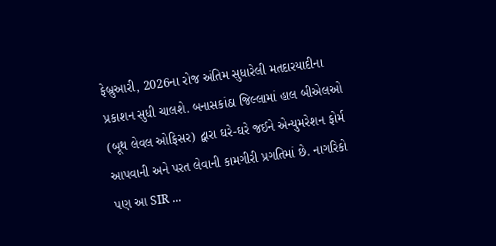ફેબ્રુઆરી, 2026ના રોજ અંતિમ સુધારેલી મતદારયાદીના પ્રકાશન સુધી ચાલશે. બનાસકાંઠા જિલ્લામાં હાલ બીએલઓ (બૂથ લેવલ ઓફિસર) દ્વારા ઘરે-ઘરે જઈને એન્યુમરેશન ફોર્મ આપવાની અને પરત લેવાની કામગીરી પ્રગતિમાં છે. નાગરિકો પણ આ SIR ...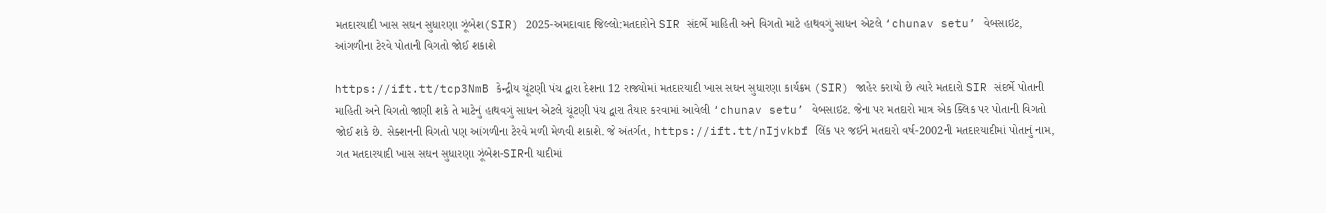મતદારયાદી ખાસ સઘન સુધારણા ઝૂંબેશ(SIR) 2025-અમદાવાદ જિલ્લો:મતદારોને SIR સંદર્ભે માહિતી અને વિગતો માટે હાથવગું સાધન એટલે ‘chunav setu’ વેબસાઇટ, આંગળીના ટેરવે પોતાની વિગતો જોઈ શકાશે

https://ift.tt/tcp3NmB કેન્દ્રીય ચૂંટણી પંચ દ્વારા દેશના 12 રાજ્યોમાં મતદારયાદી ખાસ સઘન સુધારણા કાર્યક્રમ (SIR) જાહેર કરાયો છે ત્યારે મતદારો SIR સંદર્ભે પોતાની માહિતી અને વિગતો જાણી શકે તે માટેનું હાથવગું સાધન એટલે ચૂંટણી પંચ દ્વારા તૈયાર કરવામાં આવેલી ‘chunav setu’ વેબસાઇટ. જેના પર મતદારો માત્ર એક ક્લિક પર પોતાની વિગતો જોઈ શકે છે. સેક્શનની વિગતો પણ આંગળીના ટેરવે મળી મેળવી શકાશે. જે અંતર્ગત, https://ift.tt/nIjvkbf લિંક પર જઈને મતદારો વર્ષ-2002ની મતદારયાદીમાં પોતાનું નામ, ગત મતદારયાદી ખાસ સઘન સુધારણા ઝૂંબેશ-SIRની યાદીમાં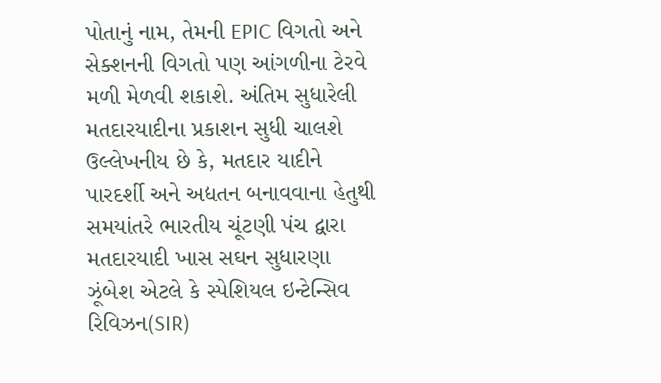પોતાનું નામ, તેમની EPIC વિગતો અને સેક્શનની વિગતો પણ આંગળીના ટેરવે મળી મેળવી શકાશે. અંતિમ સુધારેલી મતદારયાદીના પ્રકાશન સુધી ચાલશે ઉલ્લેખનીય છે કે, મતદાર યાદીને પારદર્શી અને અદ્યતન બનાવવાના હેતુથી સમયાંતરે ભારતીય ચૂંટણી પંચ દ્વારા મતદારયાદી ખાસ સઘન સુધારણા ઝૂંબેશ એટલે કે સ્પેશિયલ ઇન્ટેન્સિવ રિવિઝન(SIR)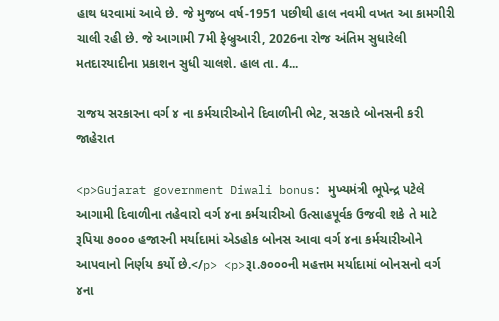હાથ ધરવામાં આવે છે. જે મુજબ વર્ષ-1951 પછીથી હાલ નવમી વખત આ કામગીરી ચાલી રહી છે. જે આગામી 7મી ફેબ્રુઆરી, 2026ના રોજ અંતિમ સુધારેલી મતદારયાદીના પ્રકાશન સુધી ચાલશે. હાલ તા. 4...

રાજય સરકારના વર્ગ ૪ ના કર્મચારીઓને દિવાળીની ભેટ, સરકારે બોનસની કરી જાહેરાત

<p>Gujarat government Diwali bonus: મુખ્યમંત્રી ભૂપેન્દ્ર પટેલે આગામી દિવાળીના તહેવારો વર્ગ ૪ના કર્મચારીઓ ઉત્‍સાહપૂર્વક ઉજવી શકે તે માટે રૂપિયા ૭૦૦૦ હજારની મર્યાદામાં એડહોક બોનસ આવા વર્ગ ૪ના કર્મચારીઓને આપવાનો નિર્ણય કર્યો છે.</p> <p>રૂા.૭૦૦૦ની મહત્તમ મર્યાદામાં બોનસનો વર્ગ ૪ના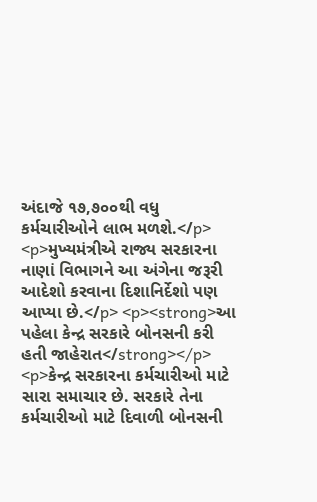અંદાજે ૧૭,૭૦૦થી વધુ કર્મચારીઓને લાભ મળશે.</p> <p>મુખ્યમંત્રીએ રાજ્ય સરકારના નાણાં વિભાગને આ અંગેના જરૂરી આદેશો કરવાના દિશાનિર્દેશો પણ આપ્યા છે.</p> <p><strong>આ પહેલા કેન્દ્ર સરકારે બોનસની કરી હતી જાહેરાત</strong></p> <p>કેન્દ્ર સરકારના કર્મચારીઓ માટે સારા સમાચાર છે. સરકારે તેના કર્મચારીઓ માટે દિવાળી બોનસની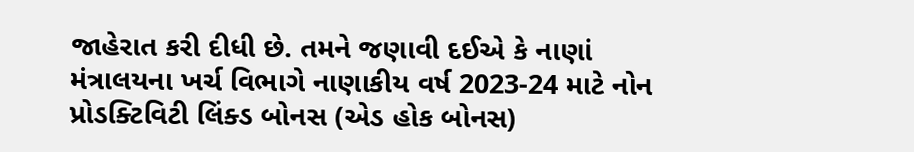જાહેરાત કરી દીધી છે. તમને જણાવી દઈએ કે નાણાં મંત્રાલયના ખર્ચ વિભાગે નાણાકીય વર્ષ 2023-24 માટે નોન પ્રોડક્ટિવિટી લિંક્ડ બોનસ (એડ હોક બોનસ)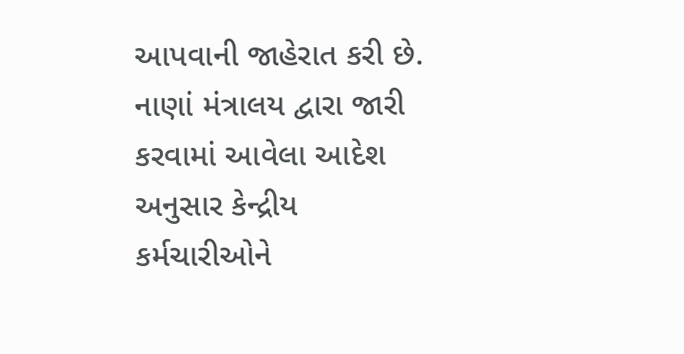આપવાની જાહેરાત કરી છે. નાણાં મંત્રાલય દ્વારા જારી કરવામાં આવેલા આદેશ અનુસાર કેન્દ્રીય કર્મચારીઓને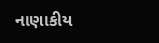નાણાકીય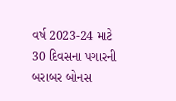વર્ષ 2023-24 માટે 30 દિવસના પગારની બરાબર બોનસ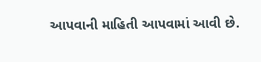આપવાની માહિતી આપવામાં આવી છે.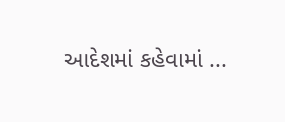આદેશમાં કહેવામાં ...